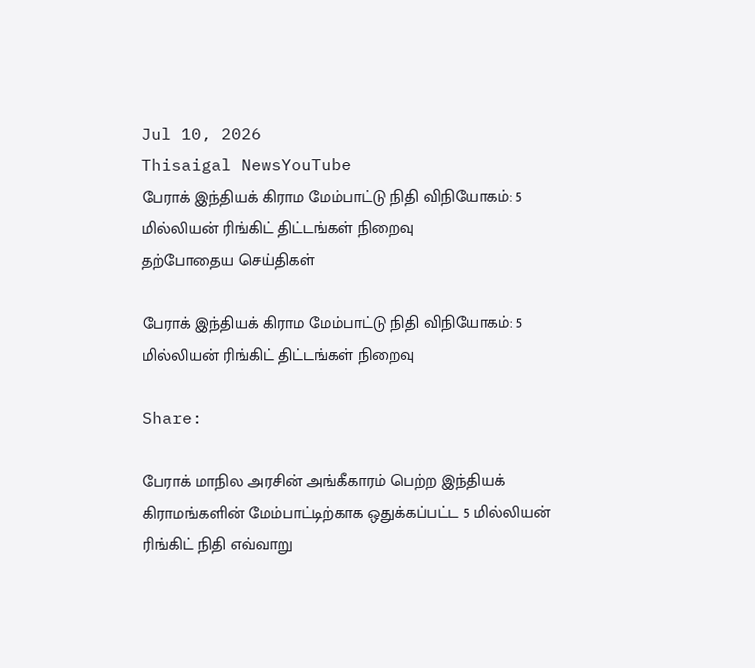Jul 10, 2026
Thisaigal NewsYouTube
பேராக் இந்தியக் கிராம மேம்பாட்டு நிதி விநியோகம்: 5 மில்லியன் ரிங்கிட் திட்டங்கள் நிறைவு
தற்போதைய செய்திகள்

பேராக் இந்தியக் கிராம மேம்பாட்டு நிதி விநியோகம்: 5 மில்லியன் ரிங்கிட் திட்டங்கள் நிறைவு

Share:

பேராக் மாநில அரசின் அங்கீகாரம் பெற்ற இந்தியக் கிராமங்களின் மேம்பாட்டிற்காக ஒதுக்கப்பட்ட 5 மில்லியன் ரிங்கிட் நிதி எவ்வாறு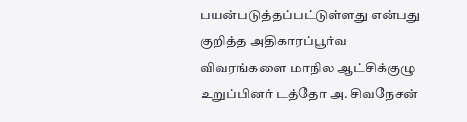பயன்படுத்தப்பட்டுள்ளது என்பது குறித்த அதிகாரப்பூர்வ விவரங்களை மாநில ஆட்சிக்குழு உறுப்பினர் டத்தோ அ. சிவநேசன்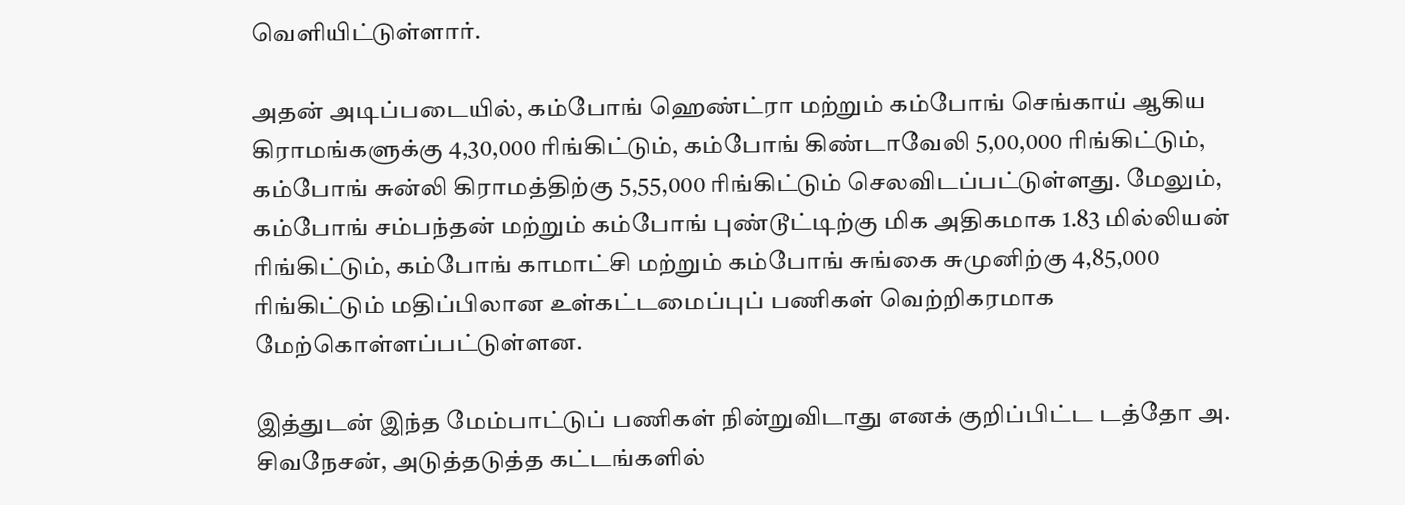வெளியிட்டுள்ளார்.

அதன் அடிப்படையில், கம்போங் ஹெண்ட்ரா மற்றும் கம்போங் செங்காய் ஆகிய கிராமங்களுக்கு 4,30,000 ரிங்கிட்டும், கம்போங் கிண்டாவேலி 5,00,000 ரிங்கிட்டும், கம்போங் சுன்லி கிராமத்திற்கு 5,55,000 ரிங்கிட்டும் செலவிடப்பட்டுள்ளது. மேலும், கம்போங் சம்பந்தன் மற்றும் கம்போங் புண்டூட்டிற்கு மிக அதிகமாக 1.83 மில்லியன் ரிங்கிட்டும், கம்போங் காமாட்சி மற்றும் கம்போங் சுங்கை சுமுனிற்கு 4,85,000 ரிங்கிட்டும் மதிப்பிலான உள்கட்டமைப்புப் பணிகள் வெற்றிகரமாக மேற்கொள்ளப்பட்டுள்ளன.

இத்துடன் இந்த மேம்பாட்டுப் பணிகள் நின்றுவிடாது எனக் குறிப்பிட்ட டத்தோ அ. சிவநேசன், அடுத்தடுத்த கட்டங்களில்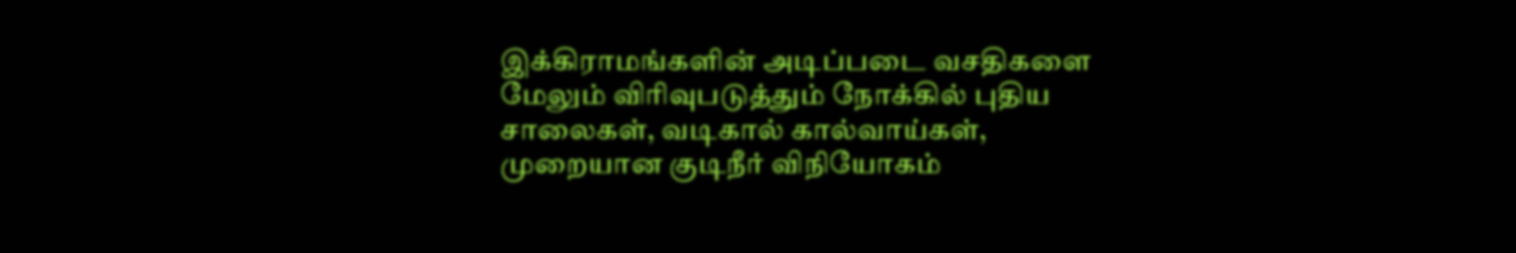இக்கிராமங்களின் அடிப்படை வசதிகளை மேலும் விரிவுபடுத்தும் நோக்கில் புதிய சாலைகள், வடிகால் கால்வாய்கள், முறையான குடிநீர் விநியோகம்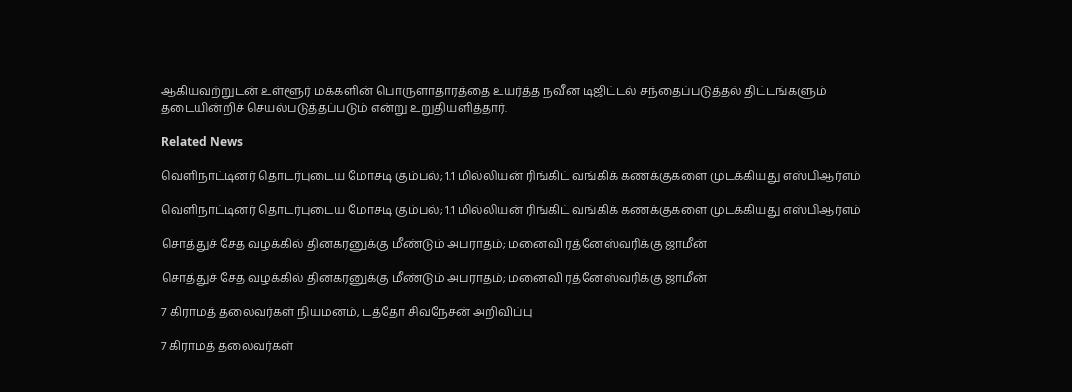ஆகியவற்றுடன் உள்ளூர் மக்களின் பொருளாதாரத்தை உயர்த்த நவீன டிஜிட்டல் சந்தைப்படுத்தல் திட்டங்களும் தடையின்றிச் செயல்படுத்தப்படும் என்று உறுதியளித்தார்.

Related News

வெளிநாட்டினர் தொடர்புடைய மோசடி கும்பல்; 1.1 மில்லியன் ரிங்கிட் வங்கிக் கணக்குகளை முடக்கியது எஸ்பிஆர்எம்

வெளிநாட்டினர் தொடர்புடைய மோசடி கும்பல்; 1.1 மில்லியன் ரிங்கிட் வங்கிக் கணக்குகளை முடக்கியது எஸ்பிஆர்எம்

சொத்துச் சேத வழக்கில் தினகரனுக்கு மீண்டும் அபராதம்; மனைவி ரத்னேஸ்வரிக்கு ஜாமீன்

சொத்துச் சேத வழக்கில் தினகரனுக்கு மீண்டும் அபராதம்; மனைவி ரத்னேஸ்வரிக்கு ஜாமீன்

7 கிராமத் தலைவர்கள் நியமனம், டத்தோ சிவநேசன் அறிவிப்பு

7 கிராமத் தலைவர்கள்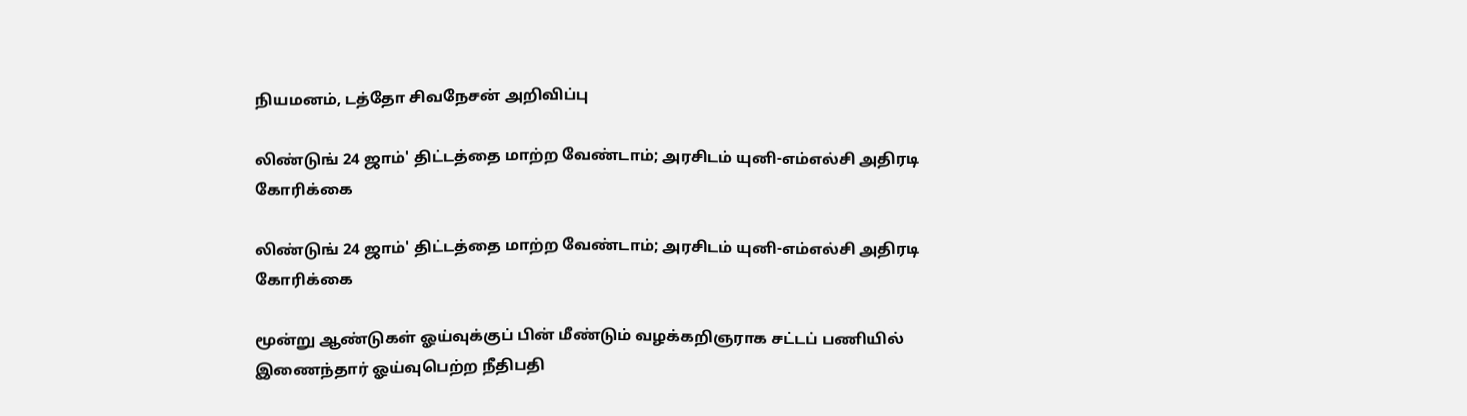நியமனம், டத்தோ சிவநேசன் அறிவிப்பு

லிண்டுங் 24 ஜாம்' திட்டத்தை மாற்ற வேண்டாம்; அரசிடம் யுனி-எம்எல்சி அதிரடி கோரிக்கை

லிண்டுங் 24 ஜாம்' திட்டத்தை மாற்ற வேண்டாம்; அரசிடம் யுனி-எம்எல்சி அதிரடி கோரிக்கை

மூன்று ஆண்டுகள் ஓய்வுக்குப் பின் மீண்டும் வழக்கறிஞராக சட்டப் பணியில் இணைந்தார் ஓய்வுபெற்ற நீதிபதி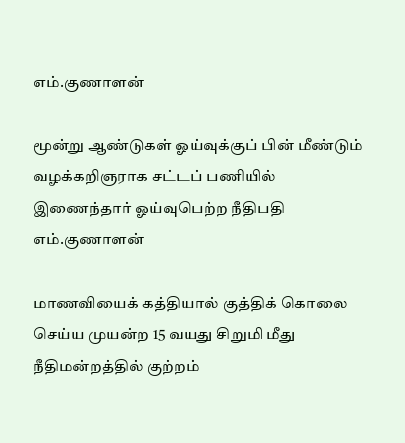எம்.குணாளன்

மூன்று ஆண்டுகள் ஓய்வுக்குப் பின் மீண்டும் வழக்கறிஞராக சட்டப் பணியில் இணைந்தார் ஓய்வுபெற்ற நீதிபதி எம்.குணாளன்

மாணவியைக் கத்தியால் குத்திக் கொலை செய்ய முயன்ற 15 வயது சிறுமி மீது நீதிமன்றத்தில் குற்றம்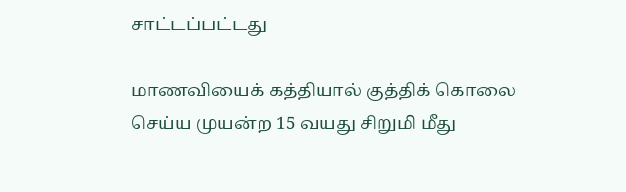சாட்டப்பட்டது

மாணவியைக் கத்தியால் குத்திக் கொலை செய்ய முயன்ற 15 வயது சிறுமி மீது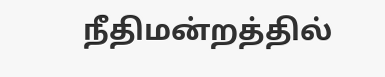நீதிமன்றத்தில்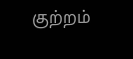குற்றம்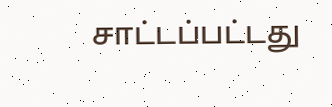சாட்டப்பட்டது